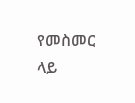የመስመር ላይ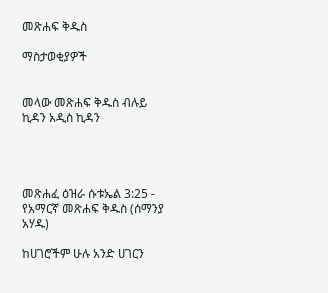መጽሐፍ ቅዱስ

ማስታወቂያዎች


መላው መጽሐፍ ቅዱስ ብሉይ ኪዳን አዲስ ኪዳን




መጽሐፈ ዕዝራ ሱቱኤል 3:25 - የአማርኛ መጽሐፍ ቅዱስ (ሰማንያ አሃዱ)

ከሀገሮችም ሁሉ አንድ ሀገርን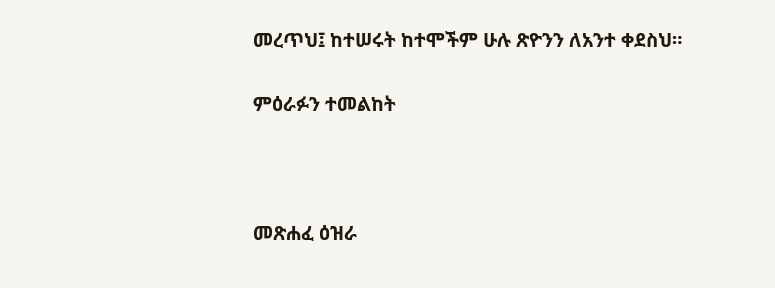መረጥህ፤ ከተሠሩት ከተሞችም ሁሉ ጽዮንን ለአንተ ቀደስህ።

ምዕራፉን ተመልከት



መጽሐፈ ዕዝራ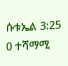ሱቱኤል 3:25
0 ተሻማሚ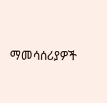ማመሳሰሪያዎች